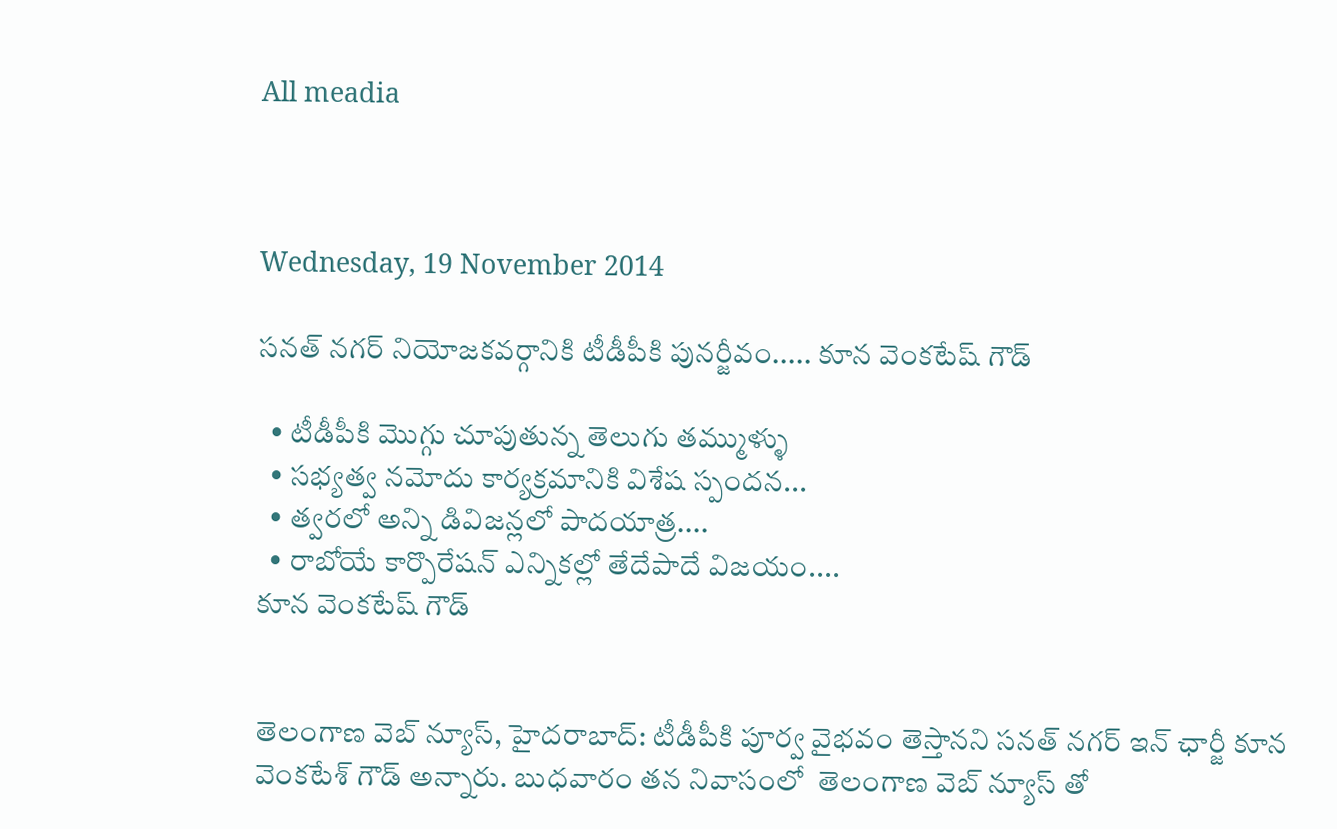All meadia



Wednesday, 19 November 2014

సనత్ నగర్ నియోజకవర్గానికి టీడీపీకి పునర్జీవం..... కూన వెంకటేష్ గౌడ్

  • టీడీపీకి మొగ్గు చూపుతున్న తెలుగు తమ్ముళ్ళు
  • సభ్యత్వ నమోదు కార్యక్రమానికి విశేష స్పందన...
  • త్వరలో అన్ని డివిజన్లలో పాదయాత్ర....
  • రాబోయే కార్పొరేషన్ ఎన్నికల్లో తేదేపాదే విజయం....
కూన వెంకటేష్ గౌడ్


తెలంగాణ వెబ్ న్యూస్, హైదరాబాద్: టీడీపీకి పూర్వ వైభవం తెస్తానని సనత్ నగర్ ఇన్ ఛార్జీ కూన వెంకటేశ్ గౌడ్ అన్నారు. బుధవారం తన నివాసంలో  తెలంగాణ వెబ్ న్యూస్ తో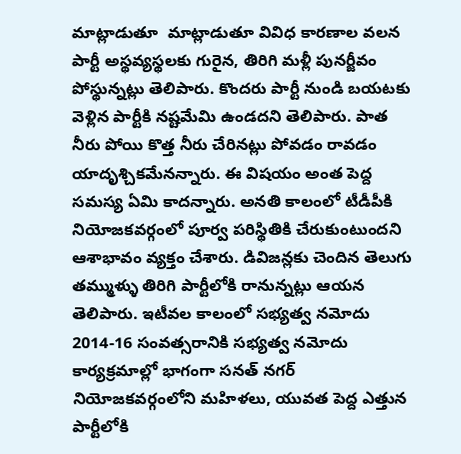మాట్లాడుతూ  మాట్లాడుతూ వివిధ కారణాల వలన పార్టీ అస్థవ్యస్థలకు గురైన, తిరిగి మళ్లీ పునర్జీవం పోస్థున్నట్లు తెలిపారు. కొందరు పార్టీ నుండి బయటకు వెళ్లిన పార్టీకి నష్టమేమి ఉండదని తెలిపారు. పాత నీరు పోయి కొత్త నీరు చేరినట్లు పోవడం రావడం యాదృశ్చికమేనన్నారు. ఈ విషయం అంత పెద్ద సమస్య ఏమి కాదన్నారు. అనతి కాలంలో టీడీపీకి నియోజకవర్గంలో పూర్వ పరిస్థితికి చేరుకుంటుందని ఆశాభావం వ్యక్తం చేశారు. డివిజన్లకు చెందిన తెలుగు తమ్ముళ్ళు తిరిగి పార్టీలోకి రానున్నట్లు ఆయన తెలిపారు. ఇటీవల కాలంలో సభ్యత్వ నమోదు  2014-16 సంవత్సరానికి సభ్యత్వ నమోదు కార్యక్రమాల్లో భాగంగా సనత్ నగర్  నియోజకవర్గంలోని మహిళలు, యువత పెద్ద ఎత్తున పార్టీలోకి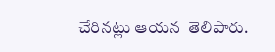చేరినట్లు ఆయన  తెలిపారు.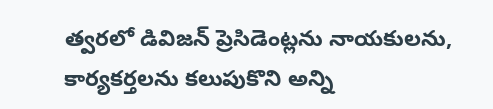త్వరలో డివిజన్ ప్రెసిడెంట్లను నాయకులను, కార్యకర్తలను కలుపుకొని అన్ని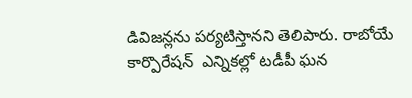డివిజన్లను పర్యటిస్తానని తెలిపారు. రాబోయే కార్పొరేషన్  ఎన్నికల్లో టడీపీ ఘన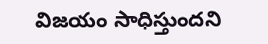విజయం సాధిస్తుందని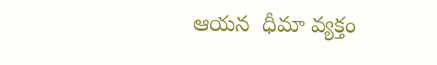ఆయన  ధీమా వ్యక్తం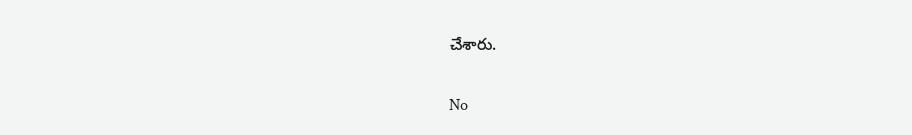చేశారు.

No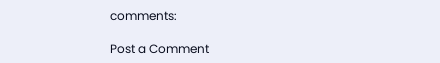comments:

Post a Comment